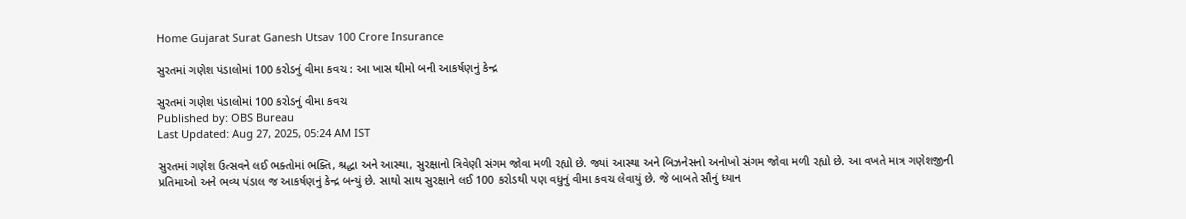Home Gujarat Surat Ganesh Utsav 100 Crore Insurance

સુરતમાં ગણેશ પંડાલોમાં 100 કરોડનું વીમા કવચ : આ ખાસ થીમો બની આકર્ષણનું કેન્દ્ર

સુરતમાં ગણેશ પંડાલોમાં 100 કરોડનું વીમા કવચ
Published by: OBS Bureau
Last Updated: Aug 27, 2025, 05:24 AM IST

સુરતમાં ગણેશ ઉત્સવને લઈ ભક્તોમાં ભક્તિ, શ્રદ્ધા અને આસ્થા, સુરક્ષાનો ત્રિવેણી સંગમ જોવા મળી રહ્યો છે. જ્યાં આસ્થા અને બિઝનેસનો અનોખો સંગમ જોવા મળી રહ્યો છે. આ વખતે માત્ર ગણેશજીની પ્રતિમાઓ અને ભવ્ય પંડાલ જ આકર્ષણનું કેન્દ્ર બન્યું છે. સાથો સાથ સુરક્ષાને લઈ 100 કરોડથી પણ વધુનું વીમા કવચ લેવાયું છે. જે બાબતે સૌનું ધ્યાન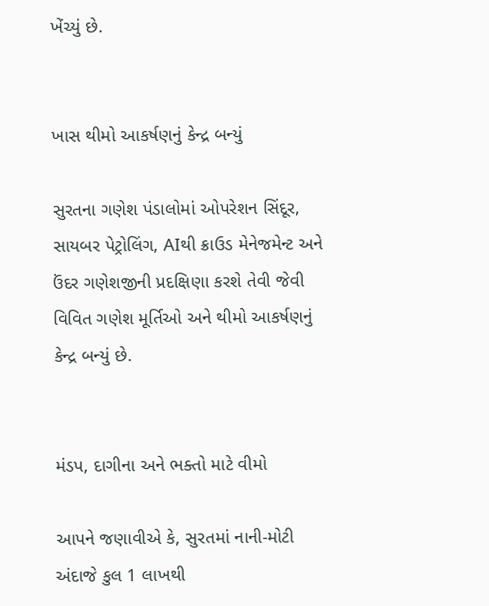ખેંચ્યું છે.


ખાસ થીમો આકર્ષણનું કેન્દ્ર બન્યું

સુરતના ગણેશ પંડાલોમાં ઓપરેશન સિંદૂર, સાયબર પેટ્રોલિંગ, AIથી ક્રાઉડ મેનેજમેન્ટ અને ઉંદર ગણેશજીની પ્રદક્ષિણા કરશે તેવી જેવી વિવિત ગણેશ મૂર્તિઓ અને થીમો આકર્ષણનું કેન્દ્ર બન્યું છે.


મંડપ, દાગીના અને ભક્તો માટે વીમો

આપને જણાવીએ કે, સુરતમાં નાની-મોટી અંદાજે કુલ 1 લાખથી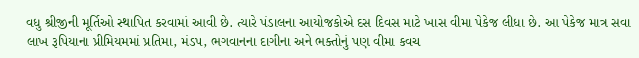વધુ શ્રીજીની મૂર્તિઓ સ્થાપિત કરવામાં આવી છે. ત્યારે પંડાલના આયોજકોએ દસ દિવસ માટે ખાસ વીમા પેકેજ લીધા છે. આ પેકેજ માત્ર સવા લાખ રૂપિયાના પ્રીમિયમમાં પ્રતિમા, મંડપ, ભગવાનના દાગીના અને ભક્તોનું પણ વીમા કવચ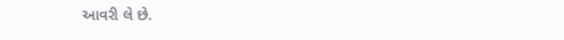આવરી લે છે.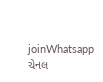joinWhatsapp ચેનલ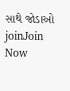સાથે જોડાઓ
joinJoin Now